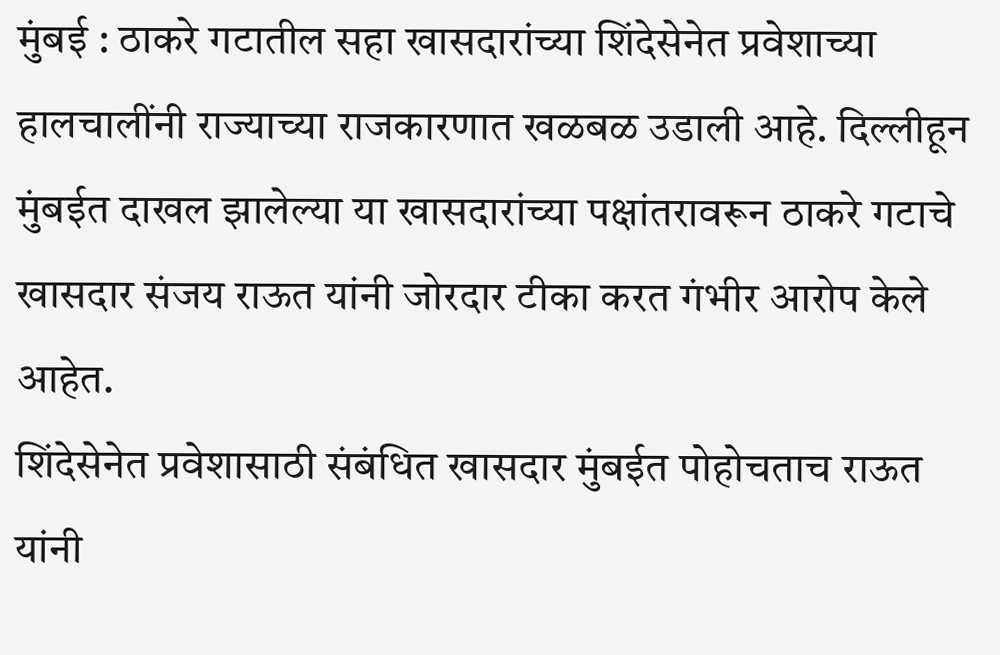मुंबई : ठाकरे गटातील सहा खासदारांच्या शिंदेसेनेत प्रवेशाच्या हालचालींनी राज्याच्या राजकारणात खळबळ उडाली आहे. दिल्लीहून मुंबईत दाखल झालेल्या या खासदारांच्या पक्षांतरावरून ठाकरे गटाचे खासदार संजय राऊत यांनी जोरदार टीका करत गंभीर आरोप केले आहेत.
शिंदेसेनेत प्रवेशासाठी संबंधित खासदार मुंबईत पोहोचताच राऊत यांनी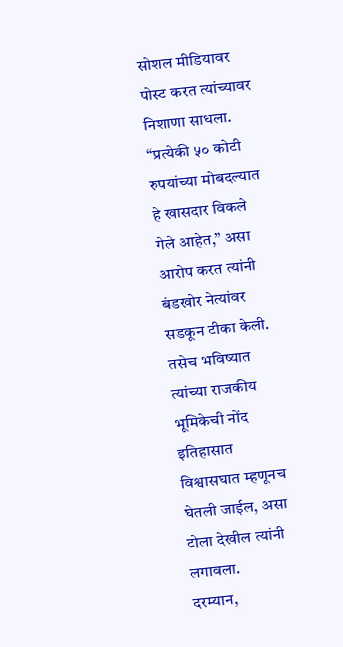सोशल मीडियावर पोस्ट करत त्यांच्यावर निशाणा साधला. “प्रत्येकी ५० कोटी रुपयांच्या मोबदल्यात हे खासदार विकले गेले आहेत,” असा आरोप करत त्यांनी बंडखोर नेत्यांवर सडकून टीका केली. तसेच भविष्यात त्यांच्या राजकीय भूमिकेची नोंद इतिहासात विश्वासघात म्हणूनच घेतली जाईल, असा टोला देखील त्यांनी लगावला.
दरम्यान,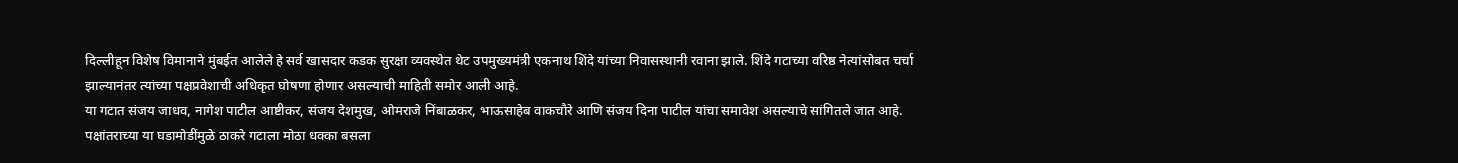दिल्लीहून विशेष विमानाने मुंबईत आलेले हे सर्व खासदार कडक सुरक्षा व्यवस्थेत थेट उपमुख्यमंत्री एकनाथ शिंदे यांच्या निवासस्थानी रवाना झाले. शिंदे गटाच्या वरिष्ठ नेत्यांसोबत चर्चा झाल्यानंतर त्यांच्या पक्षप्रवेशाची अधिकृत घोषणा होणार असल्याची माहिती समोर आली आहे.
या गटात संजय जाधव, नागेश पाटील आष्टीकर, संजय देशमुख, ओमराजे निंबाळकर, भाऊसाहेब वाकचौरे आणि संजय दिना पाटील यांचा समावेश असल्याचे सांगितले जात आहे.
पक्षांतराच्या या घडामोडींमुळे ठाकरे गटाला मोठा धक्का बसला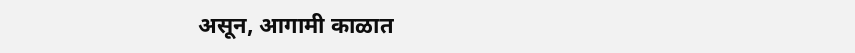असून, आगामी काळात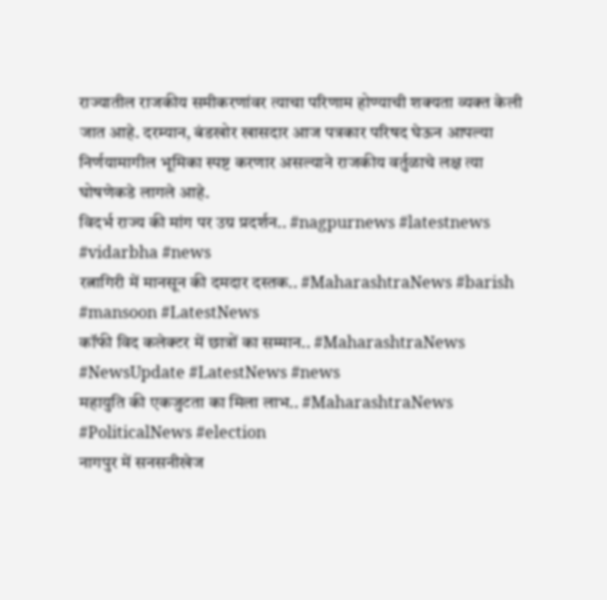राज्यातील राजकीय समीकरणांवर त्याचा परिणाम होण्याची शक्यता व्यक्त केली जात आहे. दरम्यान, बंडखोर खासदार आज पत्रकार परिषद घेऊन आपल्या निर्णयामागील भूमिका स्पष्ट करणार असल्याने राजकीय वर्तुळाचे लक्ष त्या घोषणेकडे लागले आहे.
विदर्भ राज्य की मांग पर उग्र प्रदर्शन.. #nagpurnews #latestnews #vidarbha #news
रत्नागिरी में मानसून की दमदार दस्तक.. #MaharashtraNews #barish #mansoon #LatestNews
कॉफी विद कलेक्टर में छात्रों का सम्मान.. #MaharashtraNews #NewsUpdate #LatestNews #news
महायुति की एकजुटता का मिला लाभ.. #MaharashtraNews #PoliticalNews #election
नागपुर में सनसनीखेज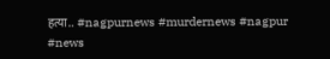हत्या.. #nagpurnews #murdernews #nagpur #news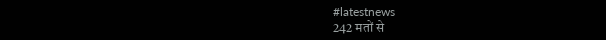#latestnews
242 मतों से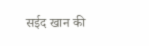सईद खान की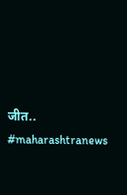जीत.. #maharashtranews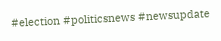#election #politicsnews #newsupdate